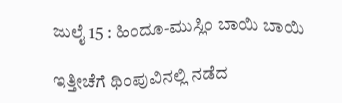ಜುಲೈ 15 : ಹಿಂದೂ-ಮುಸ್ಲಿಂ ಬಾಯಿ ಬಾಯಿ

ಇತ್ತೀಚೆಗೆ ಥಿಂಪುವಿನಲ್ಲಿ ನಡೆದ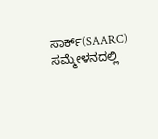ಸಾರ್ಕ್(SAARC) ಸಮ್ಮೇಳನದಲ್ಲಿ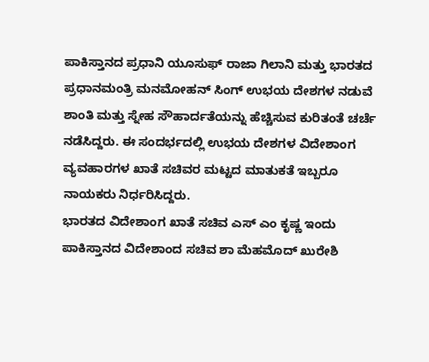ಪಾಕಿಸ್ತಾನದ ಪ್ರಧಾನಿ ಯೂಸುಫ್ ರಾಜಾ ಗಿಲಾನಿ ಮತ್ತು ಭಾರತದ ಪ್ರಧಾನಮಂತ್ರಿ ಮನಮೋಹನ್ ಸಿಂಗ್ ಉಭಯ ದೇಶಗಳ ನಡುವೆ ಶಾಂತಿ ಮತ್ತು ಸ್ನೇಹ ಸೌಹಾರ್ದತೆಯನ್ನು ಹೆಚ್ಚಿಸುವ ಕುರಿತಂತೆ ಚರ್ಚೆ ನಡೆಸಿದ್ದರು. ಈ ಸಂದರ್ಭದಲ್ಲಿ ಉಭಯ ದೇಶಗಳ ವಿದೇಶಾಂಗ ವ್ಯವಹಾರಗಳ ಖಾತೆ ಸಚಿವರ ಮಟ್ಟದ ಮಾತುಕತೆ ಇಬ್ಬರೂ ನಾಯಕರು ನಿರ್ಧರಿಸಿದ್ದರು.
ಭಾರತದ ವಿದೇಶಾಂಗ ಖಾತೆ ಸಚಿವ ಎಸ್ ಎಂ ಕೃಷ್ಣ ಇಂದು ಪಾಕಿಸ್ತಾನದ ವಿದೇಶಾಂದ ಸಚಿವ ಶಾ ಮೆಹಮೊದ್ ಖುರೇಶಿ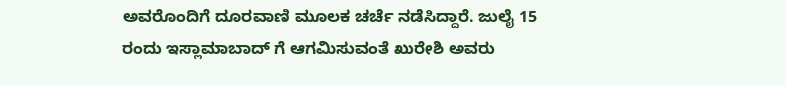ಅವರೊಂದಿಗೆ ದೂರವಾಣಿ ಮೂಲಕ ಚರ್ಚೆ ನಡೆಸಿದ್ದಾರೆ. ಜುಲೈ 15 ರಂದು ಇಸ್ಲಾಮಾಬಾದ್ ಗೆ ಆಗಮಿಸುವಂತೆ ಖುರೇಶಿ ಅವರು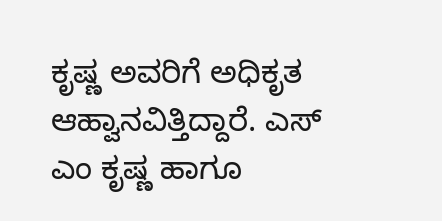ಕೃಷ್ಣ ಅವರಿಗೆ ಅಧಿಕೃತ ಆಹ್ವಾನವಿತ್ತಿದ್ದಾರೆ. ಎಸ್ ಎಂ ಕೃಷ್ಣ ಹಾಗೂ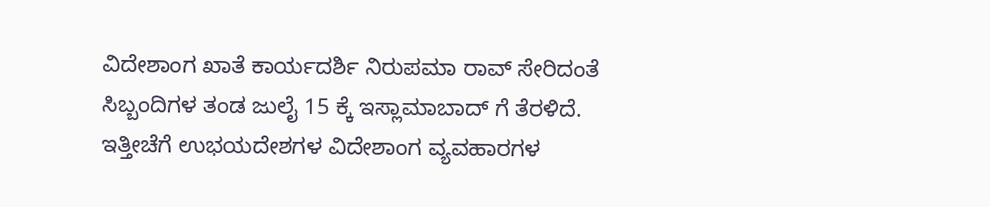ವಿದೇಶಾಂಗ ಖಾತೆ ಕಾರ್ಯದರ್ಶಿ ನಿರುಪಮಾ ರಾವ್ ಸೇರಿದಂತೆ ಸಿಬ್ಬಂದಿಗಳ ತಂಡ ಜುಲೈ 15 ಕ್ಕೆ ಇಸ್ಲಾಮಾಬಾದ್ ಗೆ ತೆರಳಿದೆ. ಇತ್ತೀಚೆಗೆ ಉಭಯದೇಶಗಳ ವಿದೇಶಾಂಗ ವ್ಯವಹಾರಗಳ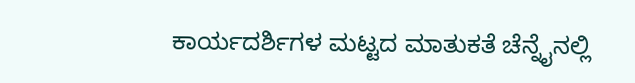ಕಾರ್ಯದರ್ಶಿಗಳ ಮಟ್ಟದ ಮಾತುಕತೆ ಚೆನ್ನೈನಲ್ಲಿ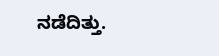ನಡೆದಿತ್ತು.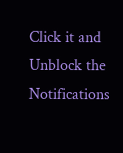Click it and Unblock the Notifications